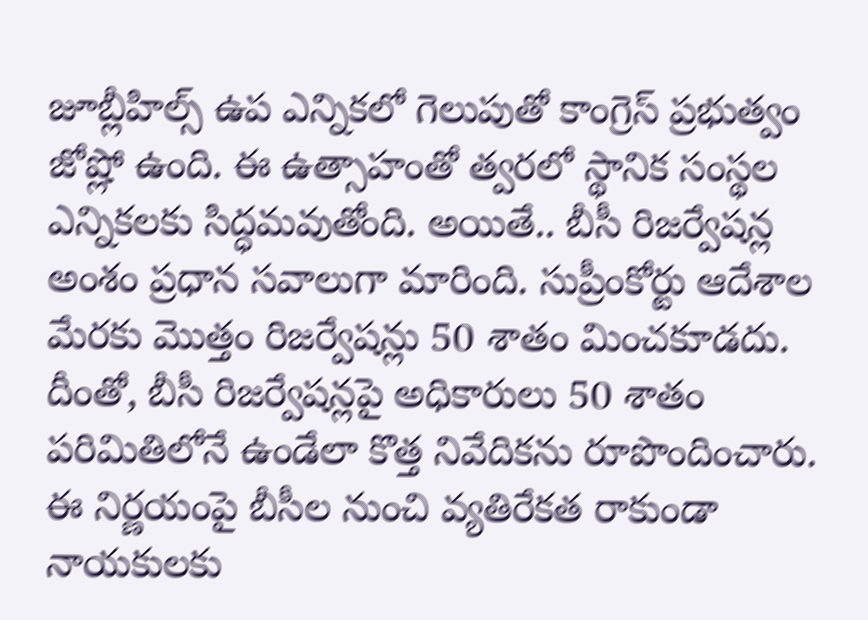జూబ్లీహిల్స్ ఉప ఎన్నికలో గెలుపుతో కాంగ్రెస్ ప్రభుత్వం జోష్లో ఉంది. ఈ ఉత్సాహంతో త్వరలో స్థానిక సంస్థల ఎన్నికలకు సిద్ధమవుతోంది. అయితే.. బీసీ రిజర్వేషన్ల అంశం ప్రధాన సవాలుగా మారింది. సుప్రీంకోర్టు ఆదేశాల మేరకు మొత్తం రిజర్వేషన్లు 50 శాతం మించకూడదు. దీంతో, బీసీ రిజర్వేషన్లపై అధికారులు 50 శాతం పరిమితిలోనే ఉండేలా కొత్త నివేదికను రూపొందించారు. ఈ నిర్ణయంపై బీసీల నుంచి వ్యతిరేకత రాకుండా నాయకులకు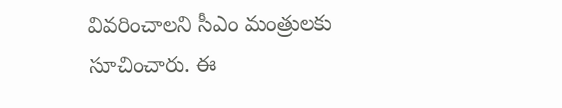వివరించాలని సీఎం మంత్రులకు సూచించారు. ఈ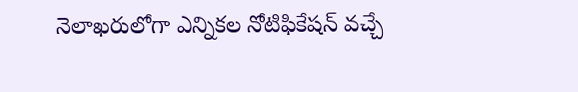నెలాఖరులోగా ఎన్నికల నోటిఫికేషన్ వచ్చే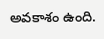అవకాశం ఉంది.